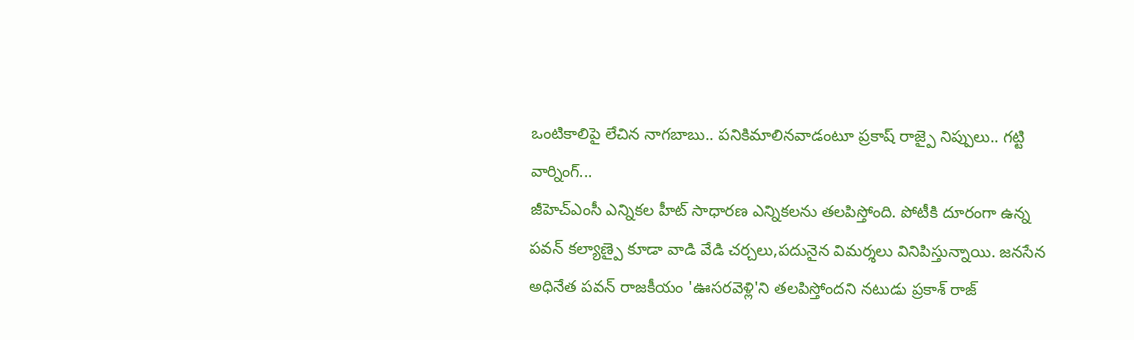ఒంటికాలిపై లేచిన నాగబాబు.. పనికిమాలినవాడంటూ ప్రకాష్ రాజ్పై నిప్పులు.. గట్టి వార్నింగ్...
జీహెచ్ఎంసీ ఎన్నికల హీట్ సాధారణ ఎన్నికలను తలపిస్తోంది. పోటీకి దూరంగా ఉన్న పవన్ కల్యాణ్పై కూడా వాడి వేడి చర్చలు,పదునైన విమర్శలు వినిపిస్తున్నాయి. జనసేన అధినేత పవన్ రాజకీయం 'ఊసరవెళ్లి'ని తలపిస్తోందని నటుడు ప్రకాశ్ రాజ్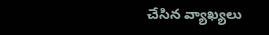చేసిన వ్యాఖ్యలు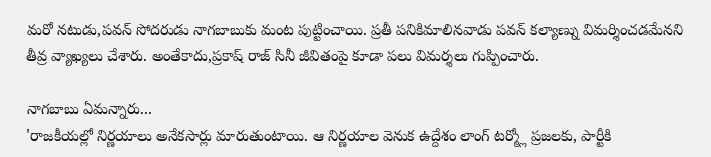మరో నటుడు,పవన్ సోదరుడు నాగబాబుకు మంట పుట్టించాయి. ప్రతీ పనికిమాలినవాడు పవన్ కల్యాణ్ను విమర్శించడమేనని తీవ్ర వ్యాఖ్యలు చేశారు. అంతేకాదు,ప్రకాష్ రాజ్ సినీ జీవితంపై కూడా పలు విమర్శలు గుప్పించారు.

నాగబాబు ఏమన్నారు...
'రాజకీయల్లో నిర్ణయాలు అనేకసార్లు మారుతుంటాయి. ఆ నిర్ణయాల వెనుక ఉద్దేశం లాంగ్ టర్మ్లో ప్రజలకు, పార్టీకి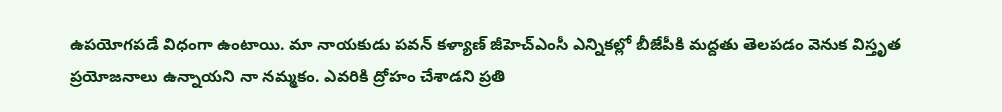ఉపయోగపడే విధంగా ఉంటాయి. మా నాయకుడు పవన్ కళ్యాణ్ జీహెచ్ఎంసీ ఎన్నికల్లో బీజేపీకి మద్దతు తెలపడం వెనుక విస్తృత ప్రయోజనాలు ఉన్నాయని నా నమ్మకం. ఎవరికి ద్రోహం చేశాడని ప్రతి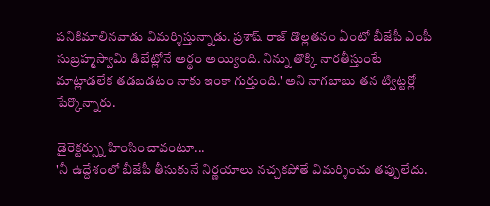పనికిమాలినవాడు విమర్శిస్తున్నాడు. ప్రశాష్ రాజ్ డొల్లతనం ఏంటో బీజేపీ ఎంపీ సుబ్రహ్మస్వామి డిబేట్లోనే అర్థం అయ్యింది. నిన్ను తొక్కి నారతీస్తుంటే మాట్లాడలేక తడబడటం నాకు ఇంకా గుర్తుంది.' అని నాగబాబు తన ట్విట్టర్లో పేర్కొన్నారు.

డైరెక్టర్స్ను హింసించావంటూ...
'నీ ఉద్దేశంలో బీజేపీ తీసుకునే నిర్ణయాలు నచ్చకపోతే విమర్శించు తప్పులేదు.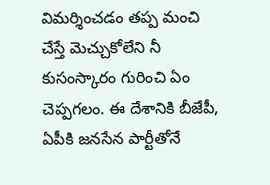విమర్శించడం తప్ప మంచి చేస్తే మెచ్చుకోలేని నీ కుసంస్కారం గురించి ఏం చెప్పగలం. ఈ దేశానికి బీజేపీ, ఏపీకి జనసేన పార్టీతోనే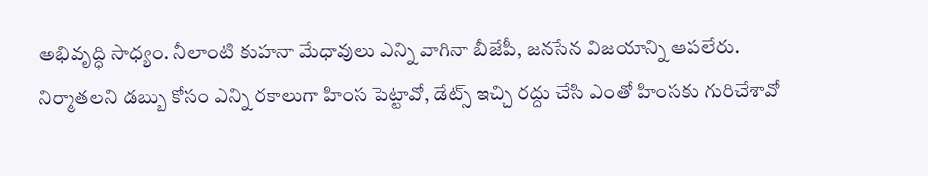అభివృద్ధి సాధ్యం. నీలాంటి కుహనా మేధావులు ఎన్ని వాగినా బీజేపీ, జనసేన విజయాన్ని ఆపలేరు. నిర్మాతలని డబ్బు కోసం ఎన్ని రకాలుగా హింస పెట్టావో, డేట్స్ ఇచ్చి రద్దు చేసి ఎంతో హింసకు గురిచేశావో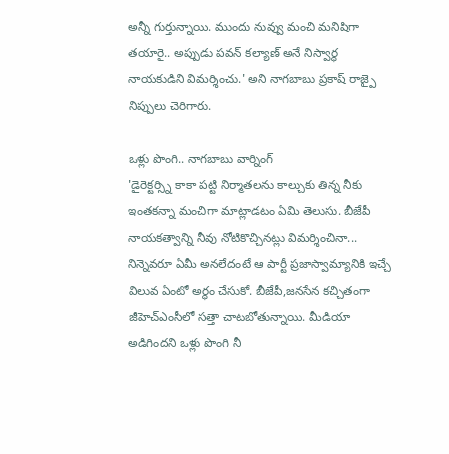అన్నీ గుర్తున్నాయి. ముందు నువ్వు మంచి మనిషిగా తయారై.. అప్పుడు పవన్ కల్యాణ్ అనే నిస్వార్థ నాయకుడిని విమర్శించు.' అని నాగబాబు ప్రకాష్ రాజ్పై నిప్పులు చెరిగారు.

ఒళ్లు పొంగి.. నాగబాబు వార్నింగ్
'డైరెక్టర్స్ని కాకా పట్టి నిర్మాతలను కాల్చుకు తిన్న నీకు ఇంతకన్నా మంచిగా మాట్లాడటం ఏమి తెలుసు. బీజేపీ నాయకత్వాన్ని నీవు నోటికొచ్చినట్లు విమర్శించినా... నిన్నెవరూ ఏమీ అనలేదంటే ఆ పార్టీ ప్రజాస్వామ్యానికి ఇచ్చే విలువ ఏంటో అర్థం చేసుకో. బీజేపీ,జనసేన కచ్చితంగా జీహెచ్ఎంసీలో సత్తా చాటబోతున్నాయి. మీడియా అడిగిందని ఒళ్లు పొంగి నీ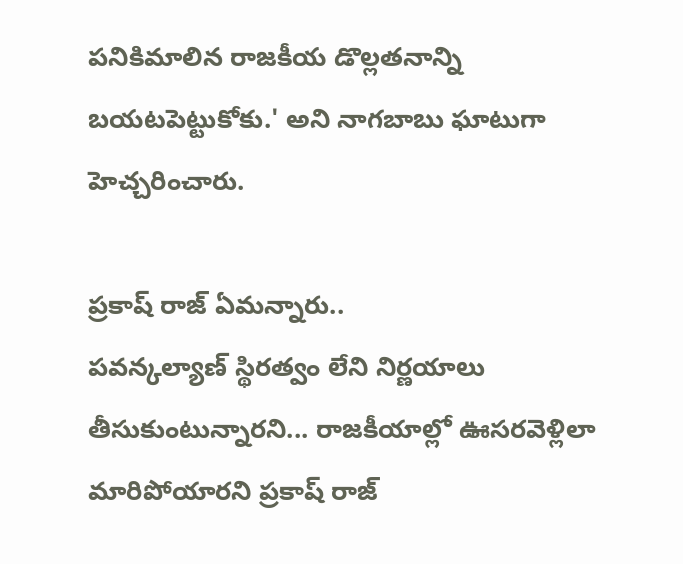పనికిమాలిన రాజకీయ డొల్లతనాన్ని బయటపెట్టుకోకు.' అని నాగబాబు ఘాటుగా హెచ్చరించారు.

ప్రకాష్ రాజ్ ఏమన్నారు..
పవన్కల్యాణ్ స్థిరత్వం లేని నిర్ణయాలు తీసుకుంటున్నారని... రాజకీయాల్లో ఊసరవెళ్లిలా మారిపోయారని ప్రకాష్ రాజ్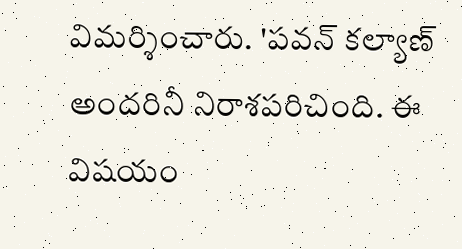విమర్శించారు. 'పవన్ కల్యాణ్ అందరినీ నిరాశపరిచింది. ఈ విషయం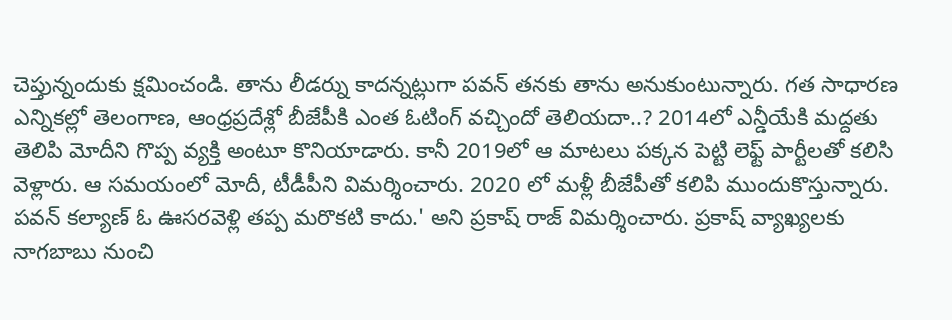చెప్తున్నందుకు క్షమించండి. తాను లీడర్ను కాదన్నట్లుగా పవన్ తనకు తాను అనుకుంటున్నారు. గత సాధారణ ఎన్నికల్లో తెలంగాణ, ఆంధ్రప్రదేశ్లో బీజేపీకి ఎంత ఓటింగ్ వచ్చిందో తెలియదా..? 2014లో ఎన్డీయేకి మద్దతు తెలిపి మోదీని గొప్ప వ్యక్తి అంటూ కొనియాడారు. కానీ 2019లో ఆ మాటలు పక్కన పెట్టి లెఫ్ట్ పార్టీలతో కలిసి వెళ్లారు. ఆ సమయంలో మోదీ, టీడీపీని విమర్శించారు. 2020 లో మళ్లీ బీజేపీతో కలిపి ముందుకొస్తున్నారు. పవన్ కల్యాణ్ ఓ ఊసరవెళ్లి తప్ప మరొకటి కాదు.' అని ప్రకాష్ రాజ్ విమర్శించారు. ప్రకాష్ వ్యాఖ్యలకు నాగబాబు నుంచి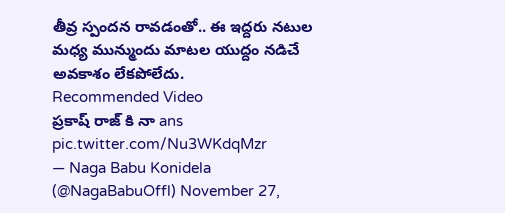తీవ్ర స్పందన రావడంతో.. ఈ ఇద్దరు నటుల మధ్య మున్ముందు మాటల యుద్దం నడిచే అవకాశం లేకపోలేదు.
Recommended Video
ప్రకాష్ రాజ్ కి నా ans pic.twitter.com/Nu3WKdqMzr
— Naga Babu Konidela (@NagaBabuOffl) November 27,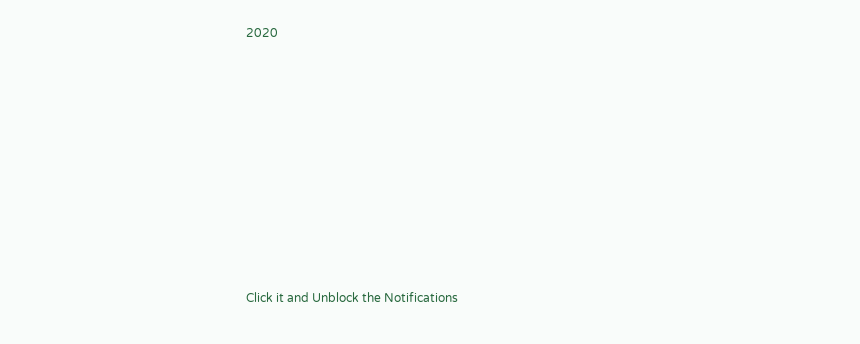2020












Click it and Unblock the Notifications